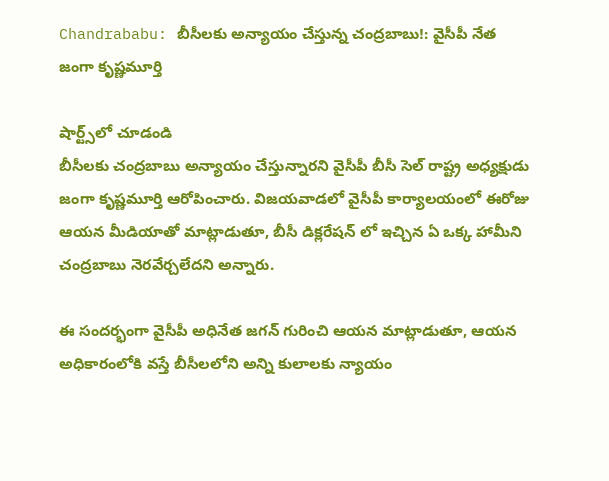Chandrababu: బీసీలకు అన్యాయం చేస్తున్న చంద్రబాబు!: వైసీపీ నేత జంగా కృష్ణమూర్తి

షార్ట్స్‌లో చూడండి
బీసీలకు చంద్రబాబు అన్యాయం చేస్తున్నారని వైసీపీ బీసీ సెల్ రాష్ట్ర అధ్యక్షుడు జంగా కృష్ణమూర్తి ఆరోపించారు. విజయవాడలో వైసీపీ కార్యాలయంలో ఈరోజు ఆయన మీడియాతో మాట్లాడుతూ, బీసీ డిక్లరేషన్ లో ఇచ్చిన ఏ ఒక్క హామీని చంద్రబాబు నెరవేర్చలేదని అన్నారు.

ఈ సందర్భంగా వైసీపీ అధినేత జగన్ గురించి ఆయన మాట్లాడుతూ, ఆయన అధికారంలోకి వస్తే బీసీలలోని అన్ని కులాలకు న్యాయం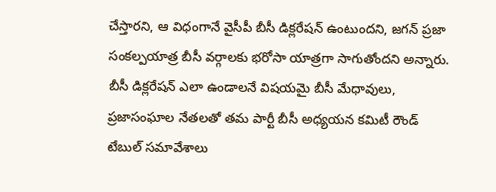చేస్తారని, ఆ విధంగానే వైసీపీ బీసీ డిక్లరేషన్ ఉంటుందని, జగన్ ప్రజా సంకల్పయాత్ర బీసీ వర్గాలకు భరోసా యాత్రగా సాగుతోందని అన్నారు. బీసీ డిక్లరేషన్ ఎలా ఉండాలనే విషయమై బీసీ మేధావులు, ప్రజాసంఘాల నేతలతో తమ పార్టీ బీసీ అధ్యయన కమిటీ రౌండ్ టేబుల్ సమావేశాలు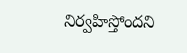నిర్వహిస్తోందని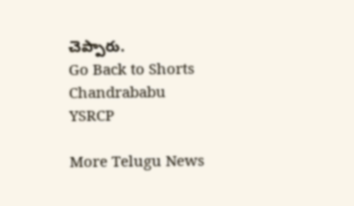చెప్పారు.
Go Back to Shorts
Chandrababu
YSRCP

More Telugu News